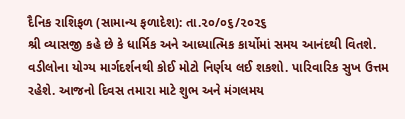દૈનિક રાશિફળ (સામાન્ય ફળાદેશ): તા.૨૦/૦૬/૨૦૨૬
શ્રી વ્યાસજી કહે છે કે ધાર્મિક અને આધ્યાત્મિક કાર્યોમાં સમય આનંદથી વિતશે. વડીલોના યોગ્ય માર્ગદર્શનથી કોઈ મોટો નિર્ણય લઈ શકશો. પારિવારિક સુખ ઉત્તમ રહેશે. આજનો દિવસ તમારા માટે શુભ અને મંગલમય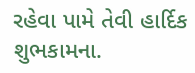રહેવા પામે તેવી હાર્દિક શુભકામના.